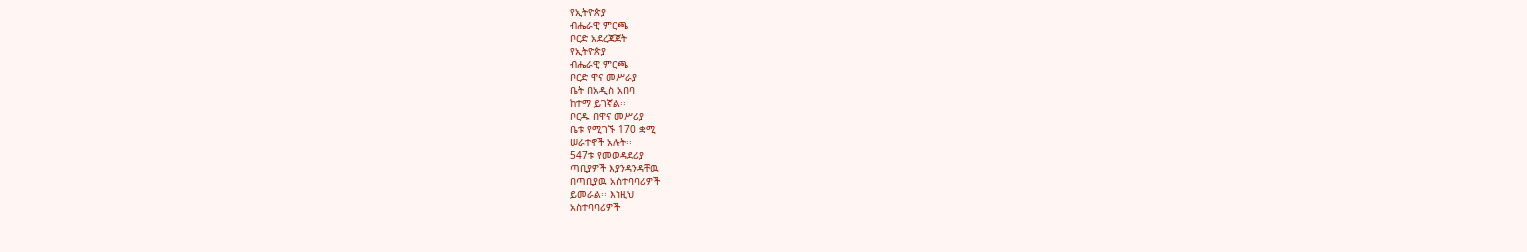የኢትዮጵያ
ብሔራዊ ምርጫ
ቦርድ አደረጃጀት
የኢትዮጵያ
ብሔራዊ ምርጫ
ቦርድ ዋና መሥራያ
ቤት በአዲስ አበባ
ከተማ ይገኛል፡፡
ቦርዱ በዋና መሥሪያ
ቤቱ የሚገኙ 170 ቋሚ
ሠራተኖች አሉት፡፡
547ቱ የመወዳደሪያ
ጣቢያዎች እያንዳንዳቸዉ
በጣቢያዉ አስተባባሪዎች
ይመራል፡፡ እነዚህ
አስተባባሪዎች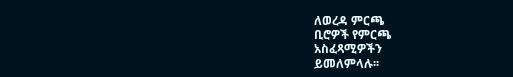ለወረዳ ምርጫ
ቢሮዎች የምርጫ
አስፈጻሚዎችን
ይመለምላሉ፡፡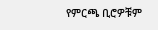የምርጫ ቢሮዎቹም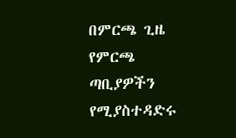በምርጫ ጊዜ የምርጫ
ጣቢያዎችን የሚያስተዳድሩ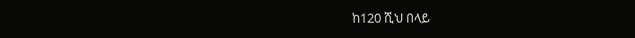ከ120 ሺህ በላይ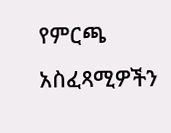የምርጫ
አስፈጻሚዎችን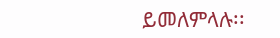ይመለምላሉ፡፡